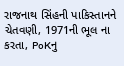રાજનાથ સિંહની પાકિસ્તાનને ચેતવણી, 1971ની ભૂલ ના કરતા, PoKનુ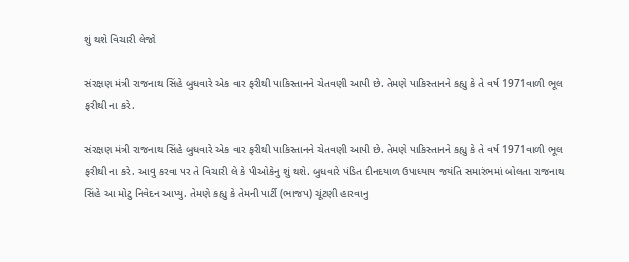શું થશે વિચારી લેજો

સંરક્ષણ મંત્રી રાજનાથ સિંહે બુધવારે એક વાર ફરીથી પાકિસ્તાનને ચેતવણી આપી છે. તેમણે પાકિસ્તાનને કહ્યુ કે તે વર્ષ 1971વાળી ભૂલ ફરીથી ના કરે.

સંરક્ષણ મંત્રી રાજનાથ સિંહે બુધવારે એક વાર ફરીથી પાકિસ્તાનને ચેતવણી આપી છે. તેમણે પાકિસ્તાનને કહ્યુ કે તે વર્ષ 1971વાળી ભૂલ ફરીથી ના કરે. આવુ કરવા પર તે વિચારી લે કે પીઓકેનુ શું થશે. બુધવારે પંડિત દીનદયાળ ઉપાધ્યાય જયંતિ સમારંભમાં બોલતા રાજનાથ સિંહે આ મોટુ નિવેદન આપ્યુ. તેમણે કહ્યુ કે તેમની પાર્ટી (ભાજપ) ચૂંટણી હારવાનુ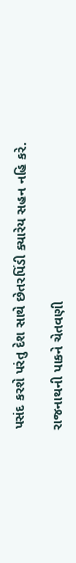પસંદ કરશે પરંતુ દેશ સાથે છેતરપિંડી ક્યારેય સહન નહિ કરે.

રાજનાથની પાકને ચેતવણી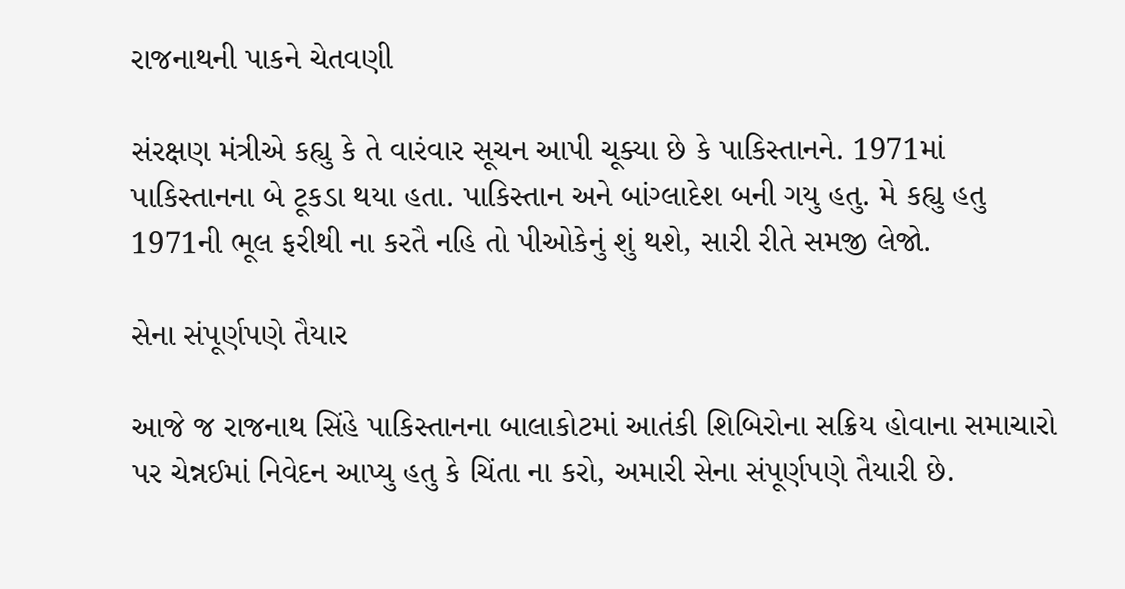રાજનાથની પાકને ચેતવણી

સંરક્ષણ મંત્રીએ કહ્યુ કે તે વારંવાર સૂચન આપી ચૂક્યા છે કે પાકિસ્તાનને. 1971માં પાકિસ્તાનના બે ટૂકડા થયા હતા. પાકિસ્તાન અને બાંગ્લાદેશ બની ગયુ હતુ. મે કહ્યુ હતુ 1971ની ભૂલ ફરીથી ના કરતૈ નહિ તો પીઓકેનું શું થશે, સારી રીતે સમજી લેજો.

સેના સંપૂર્ણપણે તૈયાર

આજે જ રાજનાથ સિંહે પાકિસ્તાનના બાલાકોટમાં આતંકી શિબિરોના સક્રિય હોવાના સમાચારો પર ચેન્નઈમાં નિવેદન આપ્યુ હતુ કે ચિંતા ના કરો, અમારી સેના સંપૂર્ણપણે તૈયારી છે.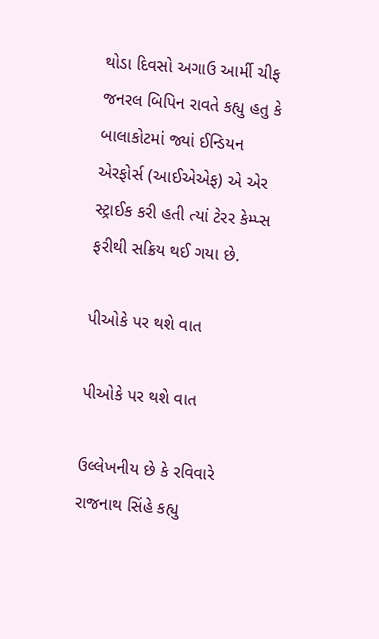થોડા દિવસો અગાઉ આર્મી ચીફ જનરલ બિપિન રાવતે કહ્યુ હતુ કે બાલાકોટમાં જ્યાં ઈન્ડિયન એરફોર્સ (આઈએએફ) એ એર સ્ટ્રાઈક કરી હતી ત્યાં ટેરર કેમ્પ્સ ફરીથી સક્રિય થઈ ગયા છે.

પીઓકે પર થશે વાત

પીઓકે પર થશે વાત

ઉલ્લેખનીય છે કે રવિવારે રાજનાથ સિંહે કહ્યુ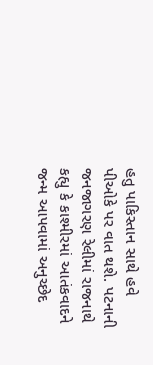હતુ પાકિસ્તાન સાથે હવે પીઓકે પર વાત થશે. પટનાની જનજાગરણ રેલીમાં રાજનાથે કહ્યુ કે કાશ્મીરમાં આતંકવાદને જન્મ આપવામાં અનુચ્છેદ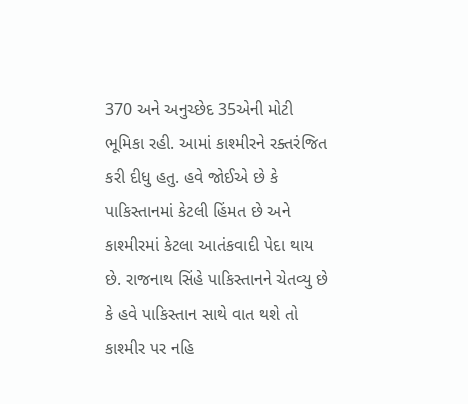370 અને અનુચ્છેદ 35એની મોટી ભૂમિકા રહી. આમાં કાશ્મીરને રક્તરંજિત કરી દીધુ હતુ. હવે જોઈએ છે કે પાકિસ્તાનમાં કેટલી હિંમત છે અને કાશ્મીરમાં કેટલા આતંકવાદી પેદા થાય છે. રાજનાથ સિંહે પાકિસ્તાનને ચેતવ્યુ છે કે હવે પાકિસ્તાન સાથે વાત થશે તો કાશ્મીર પર નહિ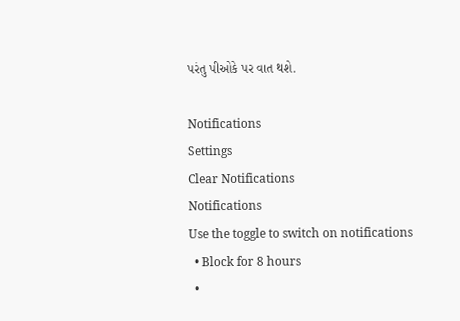પરંતુ પીઓકે પર વાત થશે.

Notifications
Settings
Clear Notifications
Notifications
Use the toggle to switch on notifications
  • Block for 8 hours
  •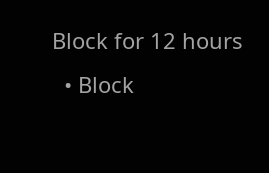Block for 12 hours
  • Block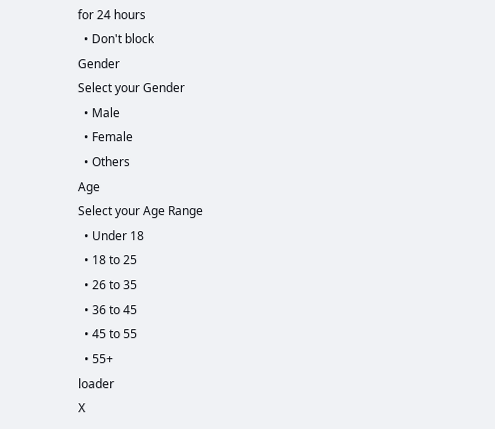for 24 hours
  • Don't block
Gender
Select your Gender
  • Male
  • Female
  • Others
Age
Select your Age Range
  • Under 18
  • 18 to 25
  • 26 to 35
  • 36 to 45
  • 45 to 55
  • 55+
loader
X